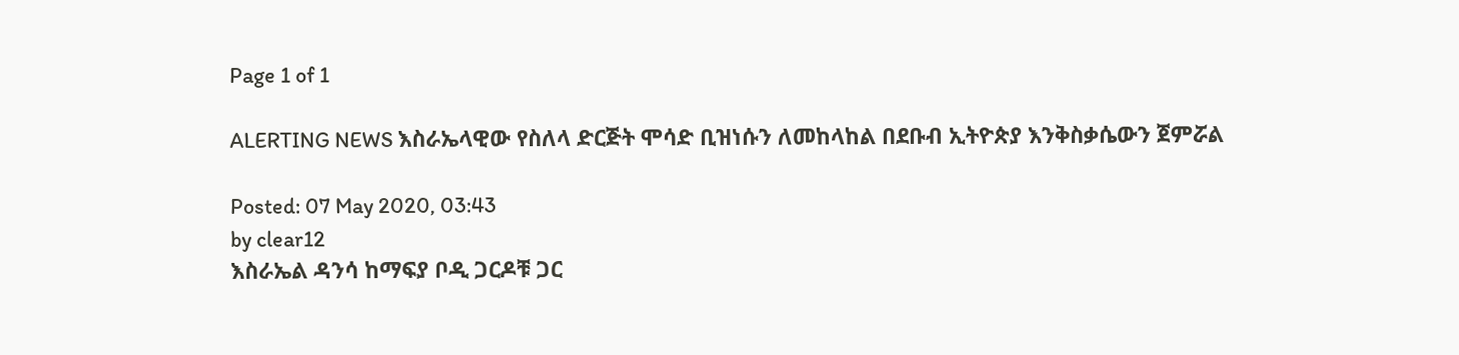Page 1 of 1

ALERTING NEWS እስራኤላዊው የስለላ ድርጅት ሞሳድ ቢዝነሱን ለመከላከል በደቡብ ኢትዮጵያ እንቅስቃሴውን ጀምሯል

Posted: 07 May 2020, 03:43
by clear12
እስራኤል ዳንሳ ከማፍያ ቦዲ ጋርዶቹ ጋር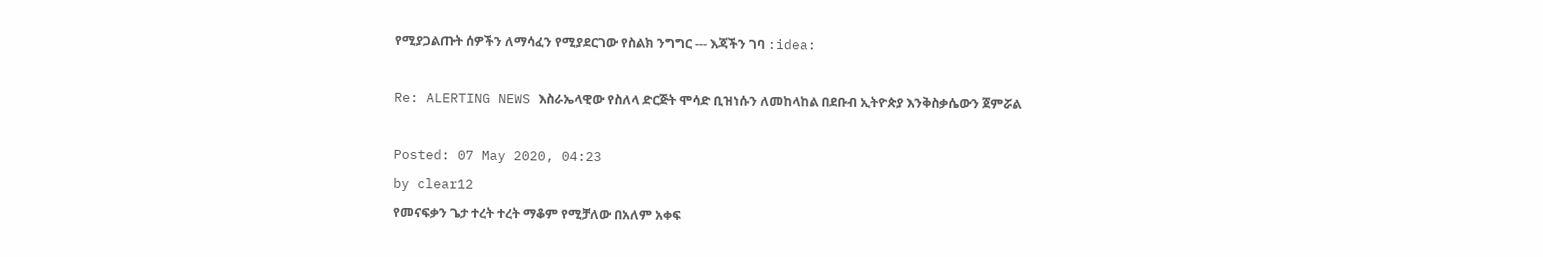የሚያጋልጡት ሰዎችን ለማሳፈን የሚያደርገው የስልክ ንግግር --- እጃችን ገባ :idea:

Re: ALERTING NEWS እስራኤላዊው የስለላ ድርጅት ሞሳድ ቢዝነሱን ለመከላከል በደቡብ ኢትዮጵያ እንቅስቃሴውን ጀምሯል

Posted: 07 May 2020, 04:23
by clear12
የመናፍቃን ጌታ ተረት ተረት ማቆም የሚቻለው በአለም አቀፍ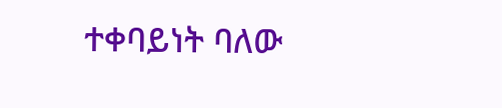ተቀባይነት ባለው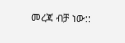መረጃ ብቻ ነው::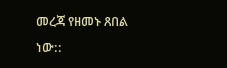መረጃ የዘመኑ ጸበል ነው::